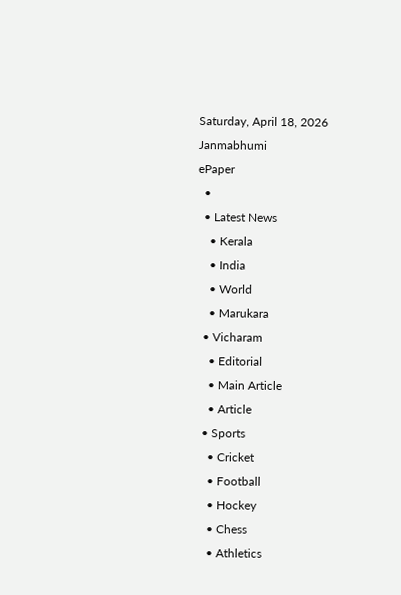Saturday, April 18, 2026
Janmabhumi
ePaper
  •
  • Latest News
    • Kerala
    • India
    • World
    • Marukara
  • Vicharam
    • Editorial
    • Main Article
    • Article
  • Sports
    • Cricket
    • Football
    • Hockey
    • Chess
    • Athletics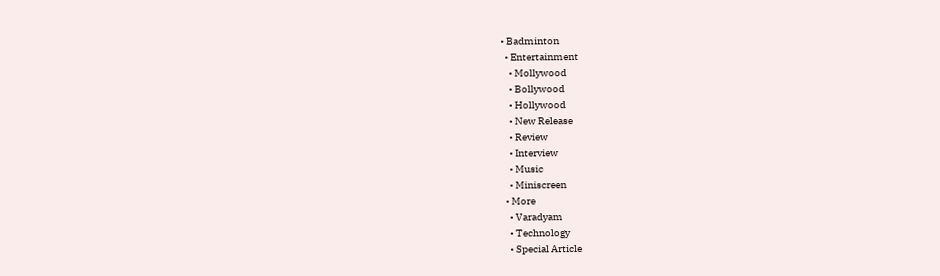• Badminton
  • Entertainment
    • Mollywood
    • Bollywood
    • Hollywood
    • New Release
    • Review
    • Interview
    • Music
    • Miniscreen
  • More
    • Varadyam
    • Technology
    • Special Article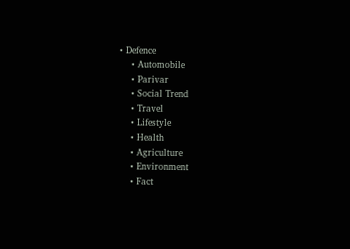• Defence
    • Automobile
    • Parivar
    • Social Trend
    • Travel
    • Lifestyle
    • Health
    • Agriculture
    • Environment
    • Fact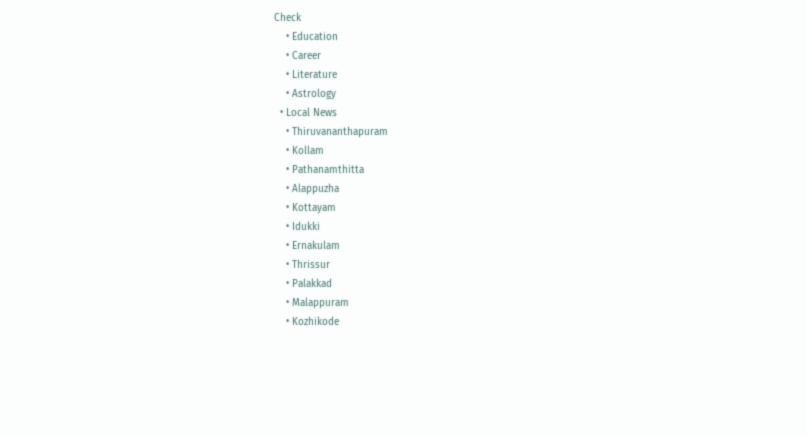Check
    • Education
    • Career
    • Literature
    • Astrology
  • Local News
    • Thiruvananthapuram
    • Kollam
    • Pathanamthitta
    • Alappuzha
    • Kottayam
    • Idukki
    • Ernakulam
    • Thrissur
    • Palakkad
    • Malappuram
    • Kozhikode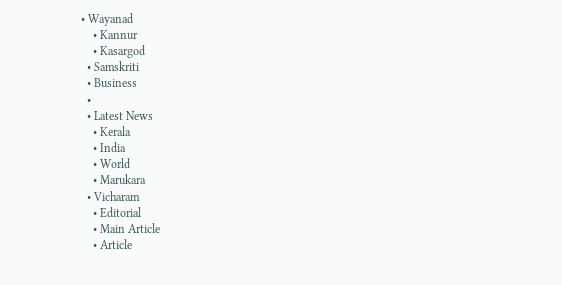• Wayanad
    • Kannur
    • Kasargod
  • Samskriti
  • Business
  •
  • Latest News
    • Kerala
    • India
    • World
    • Marukara
  • Vicharam
    • Editorial
    • Main Article
    • Article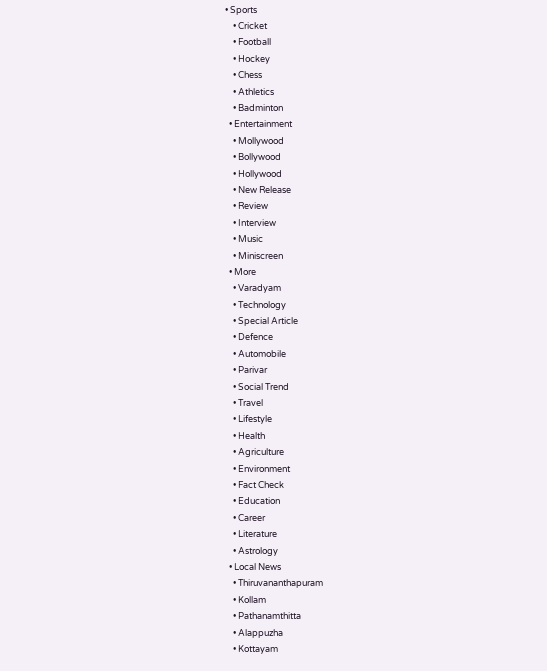• Sports
    • Cricket
    • Football
    • Hockey
    • Chess
    • Athletics
    • Badminton
  • Entertainment
    • Mollywood
    • Bollywood
    • Hollywood
    • New Release
    • Review
    • Interview
    • Music
    • Miniscreen
  • More
    • Varadyam
    • Technology
    • Special Article
    • Defence
    • Automobile
    • Parivar
    • Social Trend
    • Travel
    • Lifestyle
    • Health
    • Agriculture
    • Environment
    • Fact Check
    • Education
    • Career
    • Literature
    • Astrology
  • Local News
    • Thiruvananthapuram
    • Kollam
    • Pathanamthitta
    • Alappuzha
    • Kottayam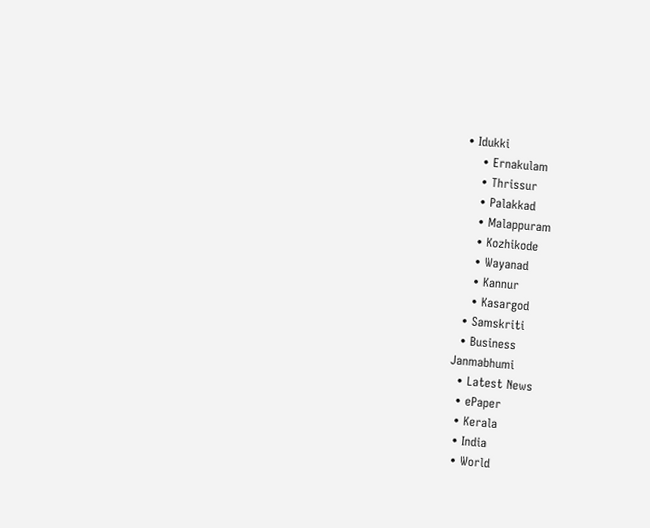• Idukki
    • Ernakulam
    • Thrissur
    • Palakkad
    • Malappuram
    • Kozhikode
    • Wayanad
    • Kannur
    • Kasargod
  • Samskriti
  • Business
Janmabhumi
  • Latest News
  • ePaper
  • Kerala
  • India
  • World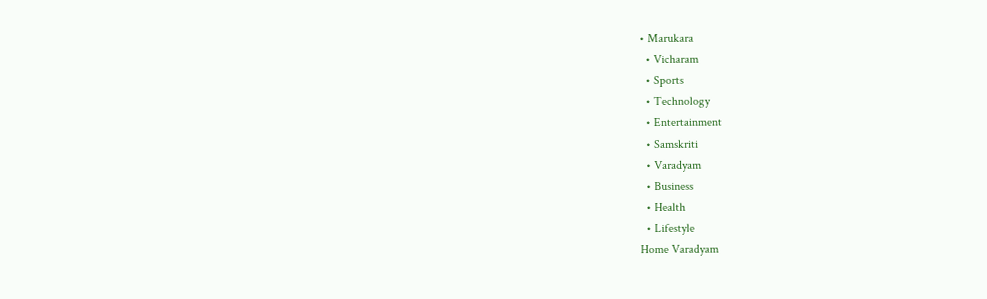• Marukara
  • Vicharam
  • Sports
  • Technology
  • Entertainment
  • Samskriti
  • Varadyam
  • Business
  • Health
  • Lifestyle
Home Varadyam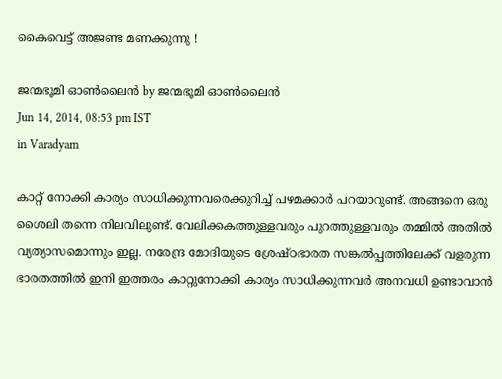കൈവെട്ട്‌ അജണ്ട മണക്കുന്നു !

ജന്മഭൂമി ഓണ്‍ലൈന്‍ by ജന്മഭൂമി ഓണ്‍ലൈന്‍
Jun 14, 2014, 08:53 pm IST
in Varadyam

കാറ്റ്‌ നോക്കി കാര്യം സാധിക്കുന്നവരെക്കുറിച്ച്‌ പഴമക്കാര്‍ പറയാറുണ്ട്‌. അങ്ങനെ ഒരു ശൈലി തന്നെ നിലവിലുണ്ട്‌. വേലിക്കകത്തുള്ളവരും പുറത്തുള്ളവരും തമ്മില്‍ അതില്‍ വ്യത്യാസമൊന്നും ഇല്ല. നരേന്ദ്ര മോദിയുടെ ശ്രേഷ്ഠഭാരത സങ്കല്‍പ്പത്തിലേക്ക്‌ വളരുന്ന ഭാരതത്തില്‍ ഇനി ഇത്തരം കാറ്റുനോക്കി കാര്യം സാധിക്കുന്നവര്‍ അനവധി ഉണ്ടാവാന്‍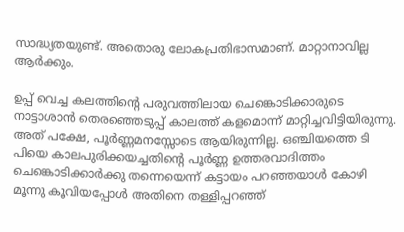സാദ്ധ്യതയുണ്ട്‌. അതൊരു ലോകപ്രതിഭാസമാണ്‌. മാറ്റാനാവില്ല ആര്‍ക്കും.

ഉപ്പ്‌ വെച്ച കലത്തിന്റെ പരുവത്തിലായ ചെങ്കൊടിക്കാരുടെ നാട്ടാശാന്‍ തെരഞ്ഞെടുപ്പ്‌ കാലത്ത്‌ കളമൊന്ന്‌ മാറ്റിച്ചവിട്ടിയിരുന്നു. അത്‌ പക്ഷേ, പൂര്‍ണ്ണമനസ്സോടെ ആയിരുന്നില്ല. ഒഞ്ചിയത്തെ ടി പിയെ കാലപുരിക്കയച്ചതിന്റെ പൂര്‍ണ്ണ ഉത്തരവാദിത്തം ചെങ്കൊടിക്കാര്‍ക്കു തന്നെയെന്ന്‌ കട്ടായം പറഞ്ഞയാള്‍ കോഴി മൂന്നു കൂവിയപ്പോള്‍ അതിനെ തള്ളിപ്പറഞ്ഞ്‌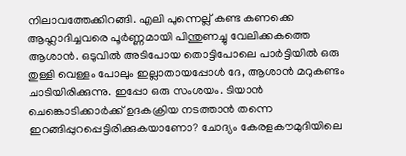നിലാവത്തേക്കിറങ്ങി. എലി പുന്നെല്ല്‌ കണ്ട കണക്കെ ആഹ്ലാദിച്ചവരെ പൂര്‍ണ്ണമായി പിന്തുണച്ചു വേലിക്കകത്തെ ആശാന്‍. ഒടുവില്‍ അടിപോയ തൊട്ടിപോലെ പാര്‍ട്ടിയില്‍ ഒരു തുള്ളി വെള്ളം പോലും ഇല്ലാതായപ്പോള്‍ ദേ, ആശാന്‍ മറുകണ്ടം ചാടിയിരിക്കുന്നു. ഇപ്പോ ഒരു സംശയം. ടിയാന്‍ ചെങ്കൊടിക്കാര്‍ക്ക്‌ ഉദകക്രിയ നടത്താന്‍ തന്നെ ഇറങ്ങിപ്പുറപ്പെട്ടിരിക്കുകയാണോ? ചോദ്യം കേരളകൗമുദിയിലെ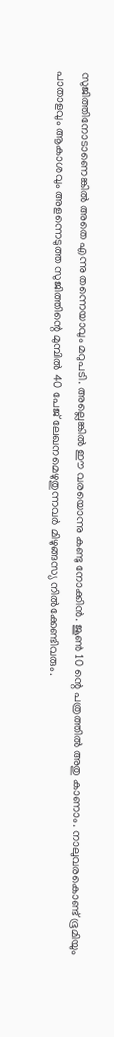സുജിത്തിനോടാണെങ്കില്‍ അതെ എന്നു തന്നെയാവും മറുപടി. അല്ലെങ്കില്‍ ഈ വരയൊന്നു കണ്ടു നോക്കിന്‍. ജൂണ്‍ 10 ന്റെ പത്രത്തില്‍ അതു കാണാം. നാലുവരകൊണ്ട്‌ ഭൂമിയും പാതാളവും ആകാശവും അളന്നെടുത്ത സുജിത്തിന്റെ മുമ്പില്‍ 40 പേജ്‌ ലേഖനമെഴുതുന്നവര്‍ മിഴുങ്ങസ്യ നില്‍ക്കേണ്ടിവരും.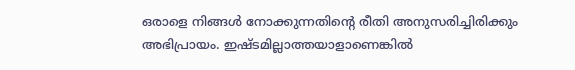ഒരാളെ നിങ്ങള്‍ നോക്കുന്നതിന്റെ രീതി അനുസരിച്ചിരിക്കും അഭിപ്രായം. ഇഷ്ടമില്ലാത്തയാളാണെങ്കില്‍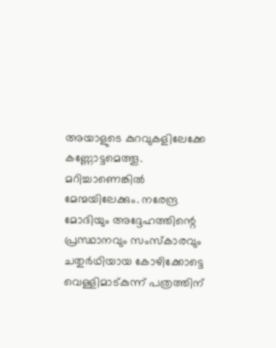അയാളുടെ കുറവുകളിലേക്കേ കണ്ണോട്ടമെത്തൂ. മറിച്ചാണെങ്കില്‍ മേന്മയിലേക്കും. നരേന്ദ്ര മോദിയും അദ്ദേഹത്തിന്റെ പ്രസ്ഥാനവും സംസ്കാരവും ചതുര്‍ഥിയായ കോഴിക്കോട്ടെ വെള്ളിമാട്കുന്ന്‌ പത്രത്തിന്‌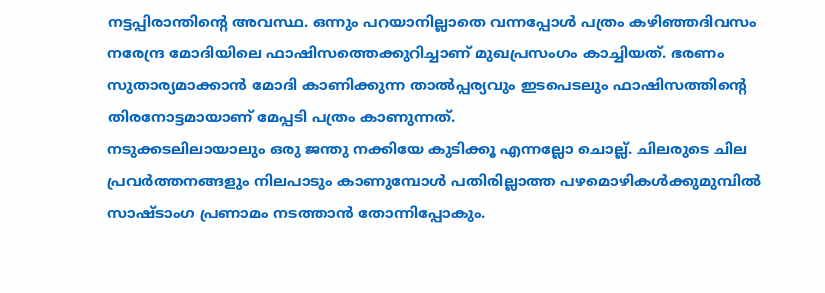നട്ടപ്പിരാന്തിന്റെ അവസ്ഥ. ഒന്നും പറയാനില്ലാതെ വന്നപ്പോള്‍ പത്രം കഴിഞ്ഞദിവസം നരേന്ദ്ര മോദിയിലെ ഫാഷിസത്തെക്കുറിച്ചാണ്‌ മുഖപ്രസംഗം കാച്ചിയത്‌. ഭരണം സുതാര്യമാക്കാന്‍ മോദി കാണിക്കുന്ന താല്‍പ്പര്യവും ഇടപെടലും ഫാഷിസത്തിന്റെ തിരനോട്ടമായാണ്‌ മേപ്പടി പത്രം കാണുന്നത്‌.
നടുക്കടലിലായാലും ഒരു ജന്തു നക്കിയേ കുടിക്കൂ എന്നല്ലോ ചൊല്ല്‌. ചിലരുടെ ചില പ്രവര്‍ത്തനങ്ങളും നിലപാടും കാണുമ്പോള്‍ പതിരില്ലാത്ത പഴമൊഴികള്‍ക്കുമുമ്പില്‍ സാഷ്ടാംഗ പ്രണാമം നടത്താന്‍ തോന്നിപ്പോകും.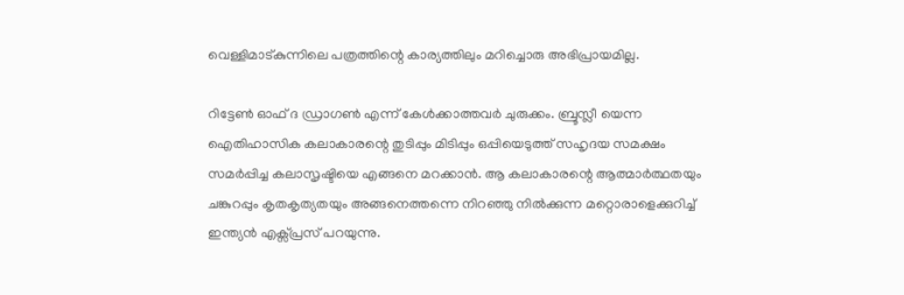വെള്ളിമാട്കുന്നിലെ പത്രത്തിന്റെ കാര്യത്തിലും മറിച്ചൊരു അഭിപ്രായമില്ല.

റിട്ടേണ്‍ ഓഫ്‌ ദ ഡ്രാഗണ്‍ എന്ന്‌ കേള്‍ക്കാത്തവര്‍ ചുരുക്കം. ബ്രൂസ്ലീ യെന്ന ഐതിഹാസിക കലാകാരന്റെ തുടിപ്പും മിടിപ്പും ഒപ്പിയെടുത്ത്‌ സഹൃദയ സമക്ഷം സമര്‍പ്പിച്ച കലാസൃഷ്ടിയെ എങ്ങനെ മറക്കാന്‍. ആ കലാകാരന്റെ ആത്മാര്‍ത്ഥതയും ചങ്കുറപ്പും കൃതകൃത്യതയും അങ്ങനെത്തന്നെ നിറഞ്ഞു നില്‍ക്കുന്ന മറ്റൊരാളെക്കുറിച്ച്‌ ഇന്ത്യന്‍ എക്സ്പ്രസ്‌ പറയുന്നു.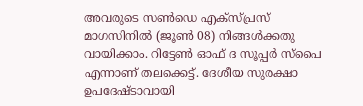അവരുടെ സണ്‍ഡെ എക്സ്പ്രസ്‌ മാഗസിനില്‍ (ജൂണ്‍ 08) നിങ്ങള്‍ക്കതു വായിക്കാം. റിട്ടേണ്‍ ഓഫ്‌ ദ സൂപ്പര്‍ സ്പൈ എന്നാണ്‌ തലക്കെട്ട്‌. ദേശീയ സുരക്ഷാ ഉപദേഷ്ടാവായി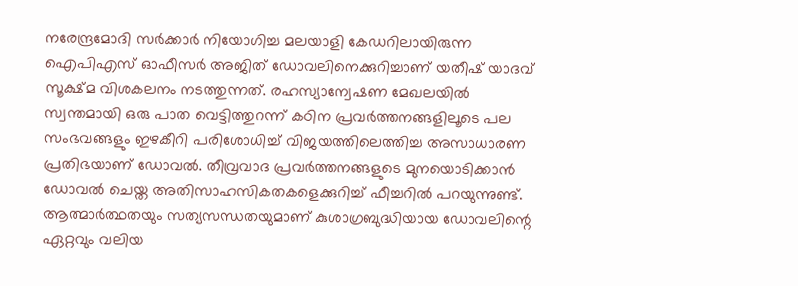നരേന്ദ്രമോദി സര്‍ക്കാര്‍ നിയോഗിച്ച മലയാളി കേഡറിലായിരുന്ന ഐപിഎസ്‌ ഓഫീസര്‍ അജിത്‌ ഡോവലിനെക്കുറിച്ചാണ്‌ യതീഷ്‌ യാദവ്‌ സൂക്ഷ്മ വിശകലനം നടത്തുന്നത്‌. രഹസ്യാന്വേഷണ മേഖലയില്‍ സ്വന്തമായി ഒരു പാത വെട്ടിത്തുറന്ന്‌ കഠിന പ്രവര്‍ത്തനങ്ങളിലൂടെ പല സംഭവങ്ങളും ഇഴകീറി പരിശോധിച്ച്‌ വിജയത്തിലെത്തിച്ച അസാധാരണ പ്രതിഭയാണ്‌ ഡോവല്‍. തീവ്രവാദ പ്രവര്‍ത്തനങ്ങളുടെ മുനയൊടിക്കാന്‍ ഡോവല്‍ ചെയ്ത അതിസാഹസികതകളെക്കുറിച്ച്‌ ഫീച്ചറില്‍ പറയുന്നുണ്ട്‌. ആത്മാര്‍ത്ഥതയും സത്യസന്ധതയുമാണ്‌ കുശാഗ്രബുദ്ധിയായ ഡോവലിന്റെ ഏറ്റവും വലിയ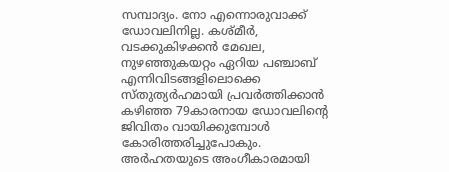സമ്പാദ്യം. നോ എന്നൊരുവാക്ക്‌ ഡോവലിനില്ല. കശ്മീര്‍, വടക്കുകിഴക്കന്‍ മേഖല, നുഴഞ്ഞുകയറ്റം ഏറിയ പഞ്ചാബ്‌ എന്നിവിടങ്ങളിലൊക്കെ സ്തുത്യര്‍ഹമായി പ്രവര്‍ത്തിക്കാന്‍ കഴിഞ്ഞ 79കാരനായ ഡോവലിന്റെ ജിവിതം വായിക്കുമ്പോള്‍ കോരിത്തരിച്ചുപോകും. അര്‍ഹതയുടെ അംഗീകാരമായി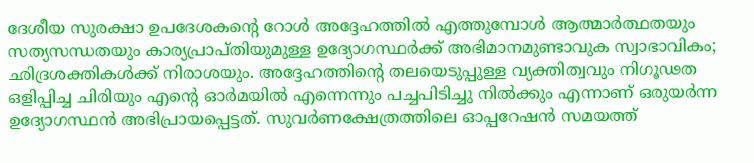ദേശീയ സുരക്ഷാ ഉപദേശകന്റെ റോള്‍ അദ്ദേഹത്തില്‍ എത്തുമ്പോള്‍ ആത്മാര്‍ത്ഥതയും സത്യസന്ധതയും കാര്യപ്രാപ്തിയുമുള്ള ഉദ്യോഗസ്ഥര്‍ക്ക്‌ അഭിമാനമുണ്ടാവുക സ്വാഭാവികം; ഛിദ്രശക്തികള്‍ക്ക്‌ നിരാശയും. അദ്ദേഹത്തിന്റെ തലയെടുപ്പുള്ള വ്യക്തിത്വവും നിഗൂഢത ഒളിപ്പിച്ച ചിരിയും എന്റെ ഓര്‍മയില്‍ എന്നെന്നും പച്ചപിടിച്ചു നില്‍ക്കും എന്നാണ്‌ ഒരുയര്‍ന്ന ഉദ്യോഗസ്ഥന്‍ അഭിപ്രായപ്പെട്ടത്‌. സുവര്‍ണക്ഷേത്രത്തിലെ ഓപ്പറേഷന്‍ സമയത്ത്‌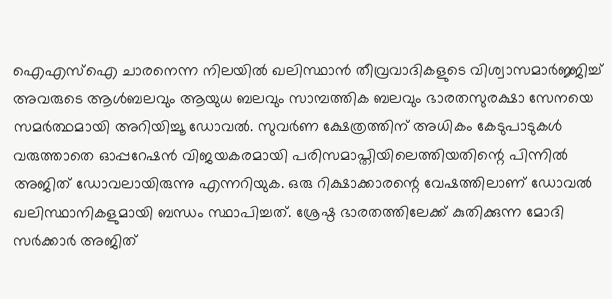ഐഎസ്‌ഐ ചാരനെന്ന നിലയില്‍ ഖലിസ്ഥാന്‍ തീവ്രവാദികളുടെ വിശ്വാസമാര്‍ജ്ജിച്ച്‌ അവരുടെ ആള്‍ബലവും ആയുധ ബലവും സാമ്പത്തിക ബലവും ഭാരതസുരക്ഷാ സേനയെ സമര്‍ത്ഥമായി അറിയിച്ചൂ ഡോവല്‍. സുവര്‍ണ ക്ഷേത്രത്തിന്‌ അധികം കേടുപാടുകള്‍ വരുത്താതെ ഓപ്പറേഷന്‍ വിജയകരമായി പരിസമാപ്തിയിലെത്തിയതിന്റെ പിന്നില്‍ അജിത്‌ ഡോവലായിരുന്നു എന്നറിയുക. ഒരു റിക്ഷാക്കാരന്റെ വേഷത്തിലാണ്‌ ഡോവല്‍ ഖലിസ്ഥാനികളുമായി ബന്ധം സ്ഥാപിച്ചത്‌. ശ്രേഷ്ഠ ഭാരതത്തിലേക്ക്‌ കുതിക്കുന്ന മോദി സര്‍ക്കാര്‍ അജിത്‌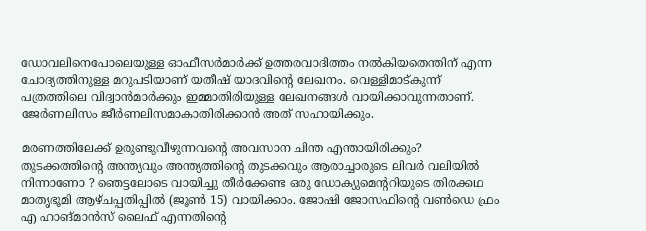ഡോവലിനെപോലെയുള്ള ഓഫീസര്‍മാര്‍ക്ക്‌ ഉത്തരവാദിത്തം നല്‍കിയതെന്തിന്‌ എന്ന ചോദ്യത്തിനുള്ള മറുപടിയാണ്‌ യതീഷ്‌ യാദവിന്റെ ലേഖനം. വെള്ളിമാട്കുന്ന്‌ പത്രത്തിലെ വിദ്വാന്‍മാര്‍ക്കും ഇമ്മാതിരിയുള്ള ലേഖനങ്ങള്‍ വായിക്കാവുന്നതാണ്‌. ജേര്‍ണലിസം ജീര്‍ണലിസമാകാതിരിക്കാന്‍ അത്‌ സഹായിക്കും.

മരണത്തിലേക്ക്‌ ഉരുണ്ടുവീഴുന്നവന്റെ അവസാന ചിന്ത എന്തായിരിക്കും? തുടക്കത്തിന്റെ അന്ത്യവും അന്ത്യത്തിന്റെ തുടക്കവും ആരാച്ചാരുടെ ലിവര്‍ വലിയില്‍ നിന്നാണോ ? ഞെട്ടലോടെ വായിച്ചു തീര്‍ക്കേണ്ട ഒരു ഡോക്യുമെന്ററിയുടെ തിരക്കഥ മാതൃഭൂമി ആഴ്ചപ്പതിപ്പില്‍ (ജൂണ്‍ 15) വായിക്കാം. ജോഷി ജോസഫിന്റെ വണ്‍ഡെ ഫ്രം എ ഹാങ്മാന്‍സ്‌ ലൈഫ്‌ എന്നതിന്റെ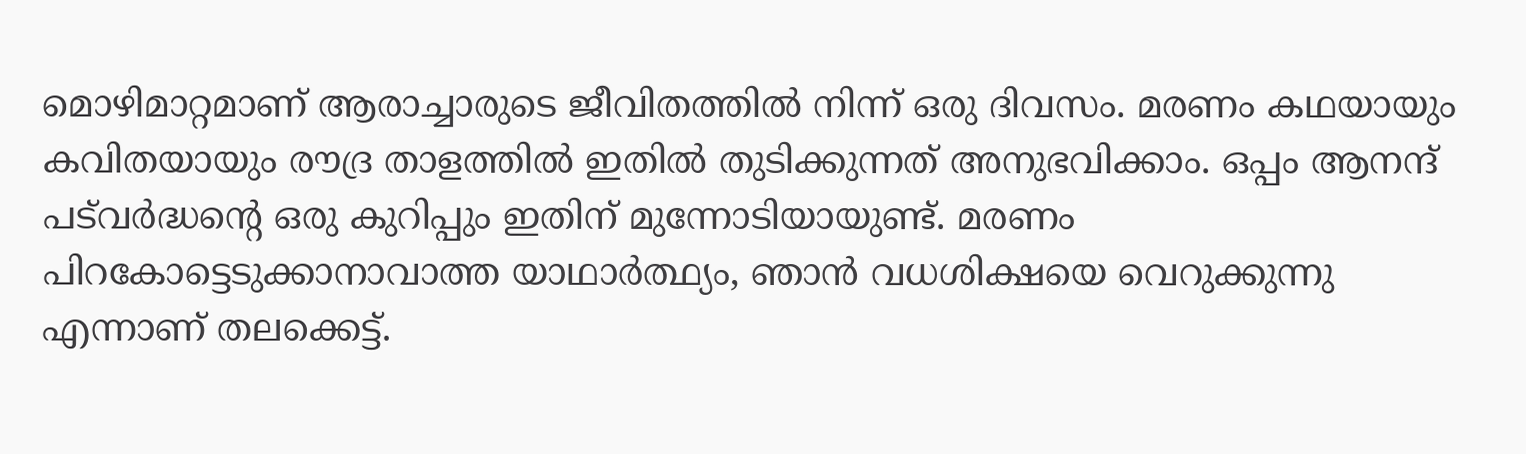മൊഴിമാറ്റമാണ്‌ ആരാച്ചാരുടെ ജീവിതത്തില്‍ നിന്ന്‌ ഒരു ദിവസം. മരണം കഥയായും കവിതയായും രൗദ്ര താളത്തില്‍ ഇതില്‍ തുടിക്കുന്നത്‌ അനുഭവിക്കാം. ഒപ്പം ആനന്ദ്‌ പട്‌വര്‍ദ്ധന്റെ ഒരു കുറിപ്പും ഇതിന്‌ മുന്നോടിയായുണ്ട്‌. മരണം പിറകോട്ടെടുക്കാനാവാത്ത യാഥാര്‍ത്ഥ്യം, ഞാന്‍ വധശിക്ഷയെ വെറുക്കുന്നു എന്നാണ്‌ തലക്കെട്ട്‌.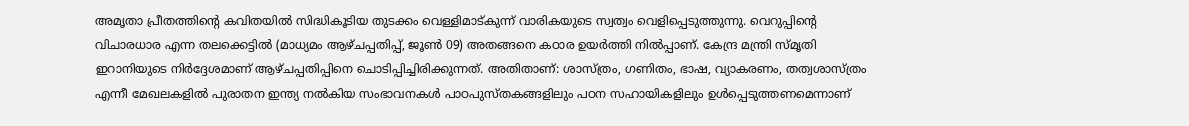അമൃതാ പ്രീതത്തിന്റെ കവിതയില്‍ സിദ്ധികൂടിയ തുടക്കം വെള്ളിമാട്കുന്ന്‌ വാരികയുടെ സ്വത്വം വെളിപ്പെടുത്തുന്നു. വെറുപ്പിന്റെ വിചാരധാര എന്ന തലക്കെട്ടില്‍ (മാധ്യമം ആഴ്ചപ്പതിപ്പ്‌, ജൂണ്‍ 09) അതങ്ങനെ കഠാര ഉയര്‍ത്തി നില്‍പ്പാണ്‌. കേന്ദ്ര മന്ത്രി സ്മൃതി ഇറാനിയുടെ നിര്‍ദ്ദേശമാണ്‌ ആഴ്ചപ്പതിപ്പിനെ ചൊടിപ്പിച്ചിരിക്കുന്നത്‌. അതിതാണ്‌: ശാസ്ത്രം, ഗണിതം, ഭാഷ, വ്യാകരണം, തത്വശാസ്ത്രം എന്നീ മേഖലകളില്‍ പുരാതന ഇന്ത്യ നല്‍കിയ സംഭാവനകള്‍ പാഠപുസ്തകങ്ങളിലും പഠന സഹായികളിലും ഉള്‍പ്പെടുത്തണമെന്നാണ്‌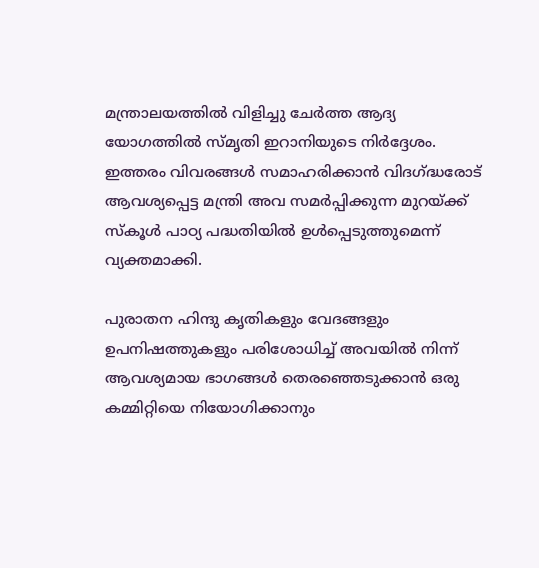മന്ത്രാലയത്തില്‍ വിളിച്ചു ചേര്‍ത്ത ആദ്യ യോഗത്തില്‍ സ്മൃതി ഇറാനിയുടെ നിര്‍ദ്ദേശം. ഇത്തരം വിവരങ്ങള്‍ സമാഹരിക്കാന്‍ വിദഗ്‌ദ്ധരോട്‌ ആവശ്യപ്പെട്ട മന്ത്രി അവ സമര്‍പ്പിക്കുന്ന മുറയ്‌ക്ക്‌ സ്കൂള്‍ പാഠ്യ പദ്ധതിയില്‍ ഉള്‍പ്പെടുത്തുമെന്ന്‌ വ്യക്തമാക്കി.

പുരാതന ഹിന്ദു കൃതികളും വേദങ്ങളും ഉപനിഷത്തുകളും പരിശോധിച്ച്‌ അവയില്‍ നിന്ന്‌ ആവശ്യമായ ഭാഗങ്ങള്‍ തെരഞ്ഞെടുക്കാന്‍ ഒരു കമ്മിറ്റിയെ നിയോഗിക്കാനും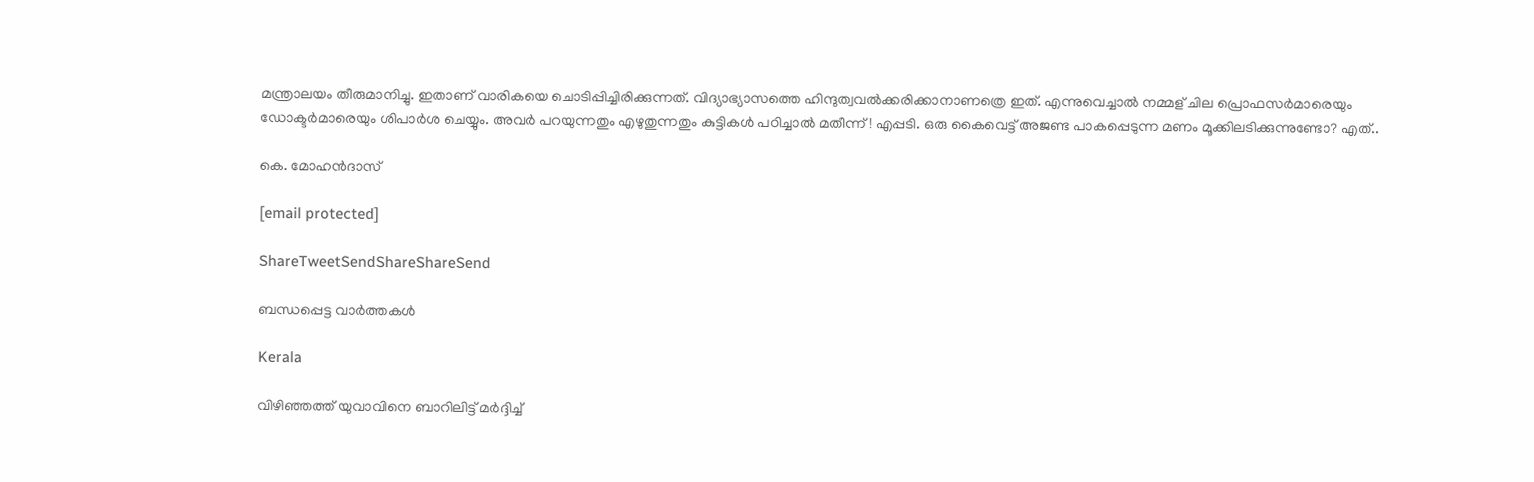മന്ത്രാലയം തീരുമാനിച്ചു. ഇതാണ്‌ വാരികയെ ചൊടിപ്പിച്ചിരിക്കുന്നത്‌. വിദ്യാഭ്യാസത്തെ ഹിന്ദുത്വവല്‍ക്കരിക്കാനാണത്രെ ഇത്‌. എന്നുവെച്ചാല്‍ നമ്മള്‌ ചില പ്രൊഫസര്‍മാരെയും ഡോക്ടര്‍മാരെയും ശിപാര്‍ശ ചെയ്യും. അവര്‍ പറയുന്നതും എഴുതുന്നതും കുട്ടികള്‍ പഠിച്ചാല്‍ മതീന്ന്‌! എപ്പടി. ഒരു കൈവെട്ട്‌ അജണ്ട പാകപ്പെടുന്ന മണം മൂക്കിലടിക്കുന്നുണ്ടോ? എത്‌..

കെ. മോഹന്‍ദാസ്‌

[email protected]

ShareTweetSendShareShareSend

ബന്ധപ്പെട്ട വാര്‍ത്തകള്‍

Kerala

വിഴിഞ്ഞത്ത് യുവാവിനെ ബാറിലിട്ട് മര്‍ദ്ദിച്ച്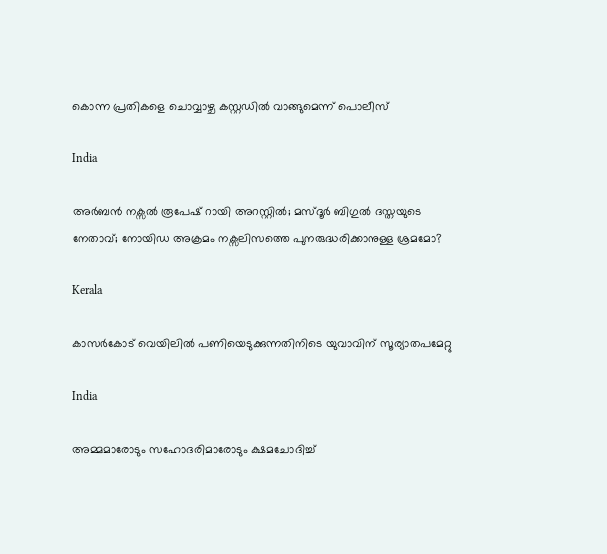കൊന്ന പ്രതികളെ ചൊവ്വാഴ്ച കസ്റ്റഡില്‍ വാങ്ങുമെന്ന് പൊലീസ്

India

അര്‍ബന്‍ നക്സല്‍ രൂപേഷ് റായി അറസ്റ്റില്‍; മസ്ദൂര്‍ ബിഗുല്‍ ദസ്തയുടെ നേതാവ്; നോയിഡ അക്രമം നക്സലിസത്തെ പുനരുദ്ധരിക്കാനുള്ള ശ്രമമോ?

Kerala

കാസര്‍കോട് വെയിലില്‍ പണിയെടുക്കുന്നതിനിടെ യുവാവിന് സൂര്യാതപമേറ്റു

India

അമ്മമാരോടും സഹോദരിമാരോടും ക്ഷമചോദിച്ച്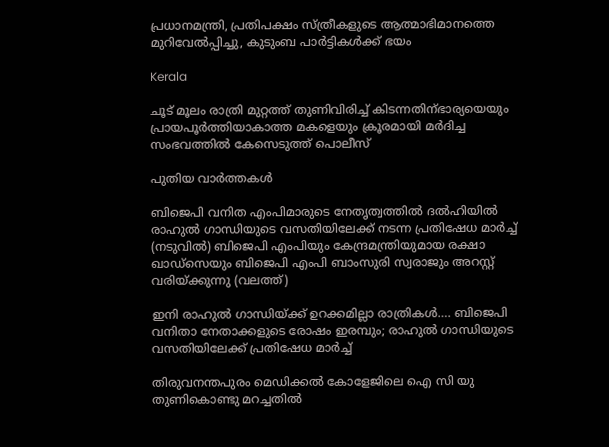പ്രധാനമന്ത്രി, പ്രതിപക്ഷം സ്ത്രീകളുടെ ആത്മാഭിമാനത്തെ മുറിവേല്‍പ്പിച്ചു, കുടുംബ പാര്‍ട്ടികള്‍ക്ക് ഭയം

Kerala

ചൂട് മൂലം രാത്രി മുറ്റത്ത് തുണിവിരിച്ച് കിടന്നതിന്ഭാര്യയെയും പ്രായപൂര്‍ത്തിയാകാത്ത മകളെയും ക്രൂരമായി മര്‍ദിച്ച സംഭവത്തില്‍ കേസെടുത്ത് പൊലീസ്

പുതിയ വാര്‍ത്തകള്‍

ബിജെപി വനിത എംപിമാരുടെ നേതൃത്വത്തില്‍ ദല്‍ഹിയില്‍ രാഹുല്‍ ഗാന്ധിയുടെ വസതിയിലേക്ക് നടന്ന പ്രതിഷേധ മാര്‍ച്ച് (നടുവില്‍) ബിജെപി എംപിയും കേന്ദ്രമന്ത്രിയുമായ രക്ഷാ ഖാഡ്സെയും ബിജെപി എംപി ബാംസുരി സ്വരാജും അറസ്റ്റ് വരിയ്ക്കുന്നു (വലത്ത്)

ഇനി രാഹുല്‍ ഗാന്ധിയ്‌ക്ക് ഉറക്കമില്ലാ രാത്രികള്‍…. ബിജെപി വനിതാ നേതാക്കളുടെ രോഷം ഇരമ്പും; രാഹുല്‍ ഗാന്ധിയുടെ വസതിയിലേക്ക് പ്രതിഷേധ മാര്‍ച്ച്

തിരുവനന്തപുരം മെഡിക്കല്‍ കോളേജിലെ ഐ സി യു തുണികൊണ്ടു മറച്ചതില്‍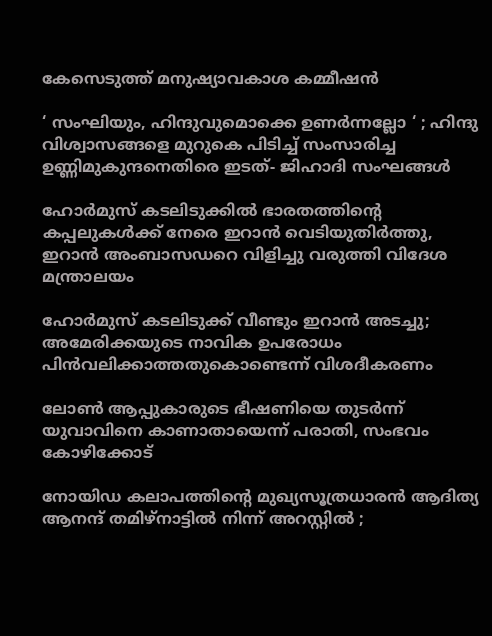കേസെടുത്ത് മനുഷ്യാവകാശ കമ്മീഷന്‍

‘ സംഘിയും, ഹിന്ദുവുമൊക്കെ ഉണർന്നല്ലോ ‘ ; ഹിന്ദു വിശ്വാസങ്ങളെ മുറുകെ പിടിച്ച് സംസാരിച്ച ഉണ്ണിമുകുന്ദനെതിരെ ഇടത്- ജിഹാദി സംഘങ്ങൾ

ഹോര്‍മുസ് കടലിടുക്കില്‍ ഭാരതത്തിന്റെ കപ്പലുകള്‍ക്ക് നേരെ ഇറാന്‍ വെടിയുതിര്‍ത്തു, ഇറാന്‍ അംബാസഡറെ വിളിച്ചു വരുത്തി വിദേശ മന്ത്രാലയം

ഹോര്‍മുസ് കടലിടുക്ക് വീണ്ടും ഇറാന്‍ അടച്ചു; അമേരിക്കയുടെ നാവിക ഉപരോധം പിന്‍വലിക്കാത്തതുകൊണ്ടെന്ന് വിശദീകരണം

ലോണ്‍ ആപ്പുകാരുടെ ഭീഷണിയെ തുടര്‍ന്ന് യുവാവിനെ കാണാതായെന്ന് പരാതി, സംഭവം കോഴിക്കോട്

നോയിഡ കലാപത്തിന്റെ മുഖ്യസൂത്രധാരൻ ആദിത്യ ആനന്ദ് തമിഴ്‌നാട്ടിൽ നിന്ന് അറസ്റ്റിൽ ;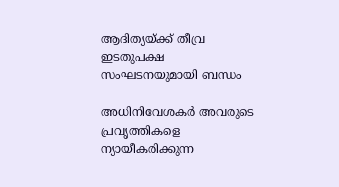ആദിത്യയ്‌ക്ക് തീവ്ര ഇടതുപക്ഷ സംഘടനയുമായി ബന്ധം

അധിനിവേശകര്‍ അവരുടെ പ്രവൃത്തികളെ ന്യായീകരിക്കുന്ന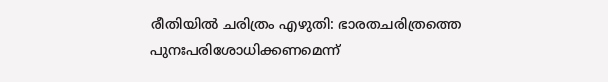രീതിയില്‍ ചരിത്രം എഴുതി: ഭാരതചരിത്രത്തെ പുനഃപരിശോധിക്കണമെന്ന്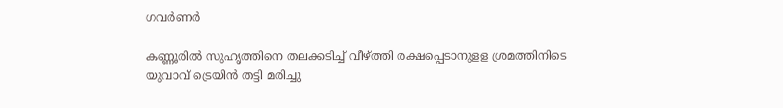ഗവര്‍ണര്‍

കണ്ണൂരില്‍ സുഹൃത്തിനെ തലക്കടിച്ച് വീഴ്‌ത്തി രക്ഷപ്പെടാനുളള ശ്രമത്തിനിടെ യുവാവ് ട്രെയിന്‍ തട്ടി മരിച്ചു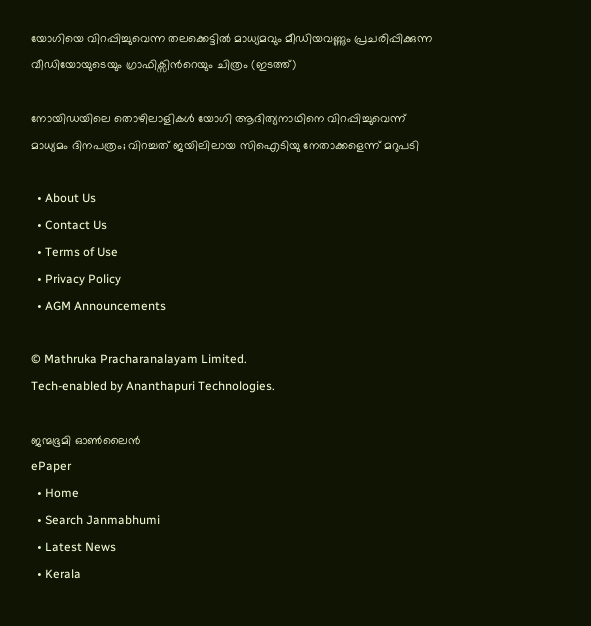യോഗിയെ വിറപ്പിച്ചുവെന്ന തലക്കെട്ടില്‍ മാധ്യമവും മീഡിയവണ്ണും പ്രചരിപ്പിക്കുന്ന വീഡിയോയുടെയും ഗ്രാഫിക്സിന്‍റെയും ചിത്രം (ഇടത്ത്)

നോയിഡയിലെ തൊഴിലാളികള്‍ യോഗി ആദിത്യനാഥിനെ വിറപ്പിച്ചുവെന്ന് മാധ്യമം ദിനപത്രം; വിറച്ചത് ജയിലിലായ സിഐടിയു നേതാക്കളെന്ന് മറുപടി

  • About Us
  • Contact Us
  • Terms of Use
  • Privacy Policy
  • AGM Announcements

© Mathruka Pracharanalayam Limited.
Tech-enabled by Ananthapuri Technologies.

ജന്മഭൂമി ഓണ്‍ലൈന്‍
ePaper
  • Home
  • Search Janmabhumi
  • Latest News
  • Kerala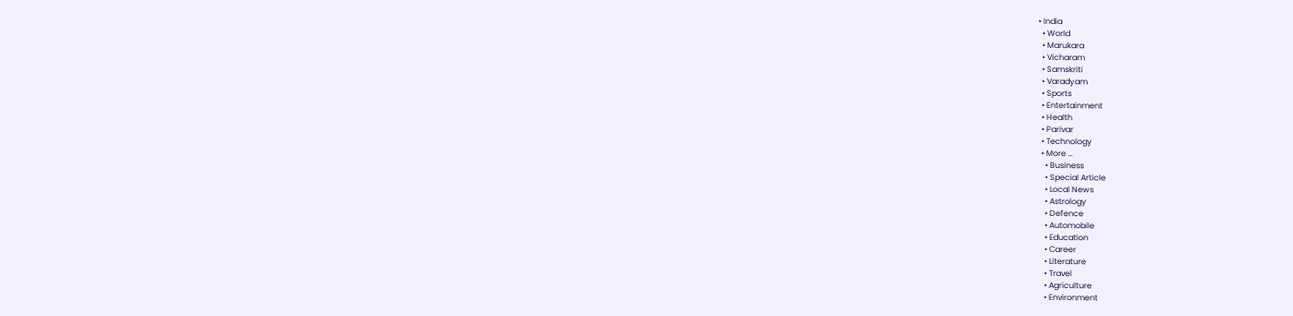• India
  • World
  • Marukara
  • Vicharam
  • Samskriti
  • Varadyam
  • Sports
  • Entertainment
  • Health
  • Parivar
  • Technology
  • More …
    • Business
    • Special Article
    • Local News
    • Astrology
    • Defence
    • Automobile
    • Education
    • Career
    • Literature
    • Travel
    • Agriculture
    • Environment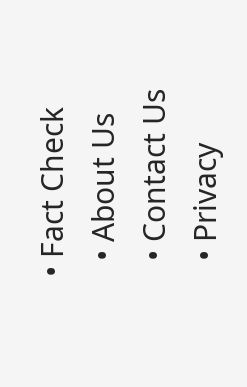• Fact Check
  • About Us
  • Contact Us
  • Privacy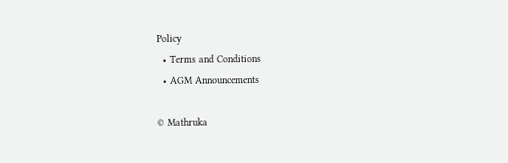Policy
  • Terms and Conditions
  • AGM Announcements

© Mathruka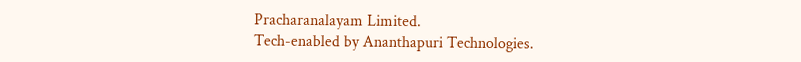Pracharanalayam Limited.
Tech-enabled by Ananthapuri Technologies.